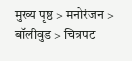मुख्य पृष्ठ > मनोरंजन > बॉलीवुड > चित्रपट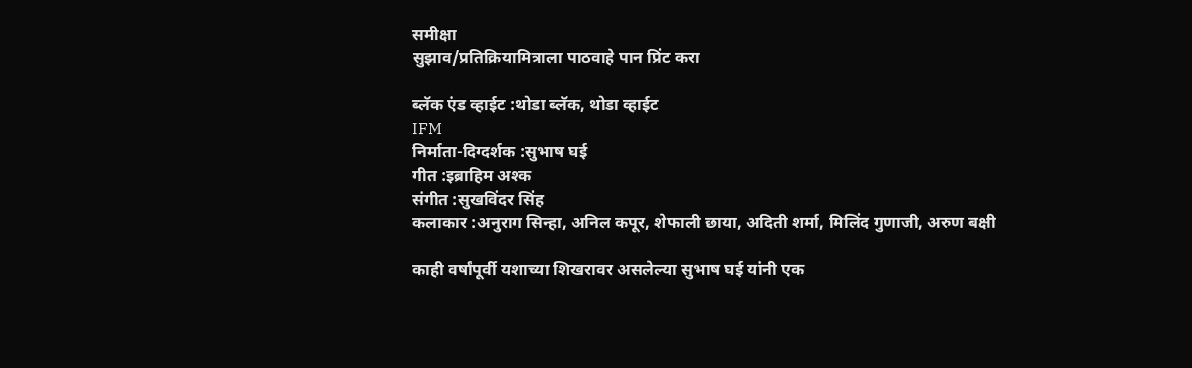समीक्षा
सुझाव/प्रतिक्रियामित्राला पाठवाहे पान प्रिंट करा

ब्लॅक एंड व्हाईट :थोडा ब्लॅक, थोडा व्हाईट
IFM
निर्माता-दिग्दर्शक :सुभाष घई
गीत :इब्राहिम अश्क
संगीत :सुखविंदर सिंह
कलाकार :अनुराग सिन्हा, अनिल कपूर, शेफाली छाया, अदिती शर्मा, मिलिंद गुणाजी, अरुण बक्षी

काही वर्षांपूर्वी यशाच्या शिखरावर असलेल्या सुभाष घई यांनी एक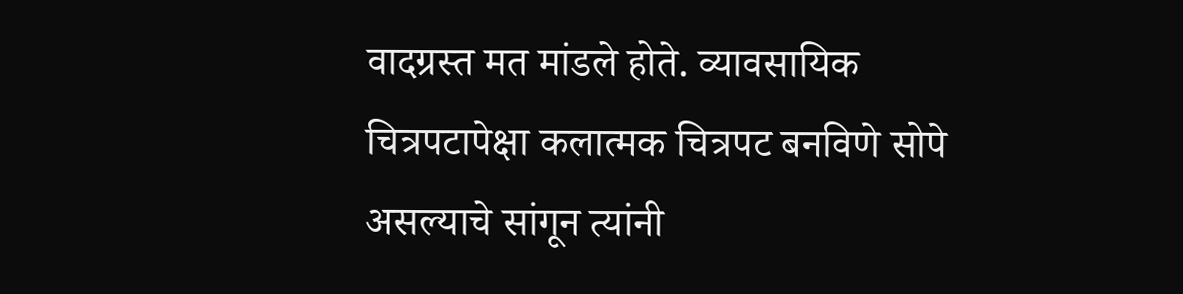वादग्रस्त मत मांडले होते. व्यावसायिक चित्रपटापेक्षा कलात्मक चित्रपट बनविणे सोपे असल्याचे सांगून त्यांनी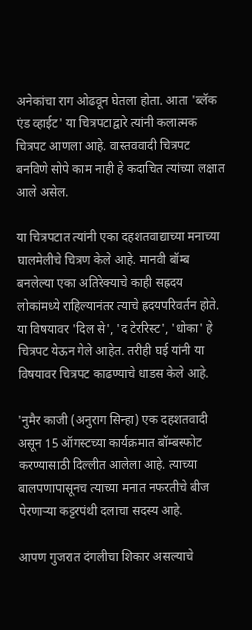अनेकांचा राग ओढवून घेतला होता. आता 'ब्लॅक एंड व्हाईट' या चित्रपटाद्वारे त्यांनी कलात्मक चित्रपट आणला आहे. वास्तववादी चित्रपट बनविणे सोपे काम नाही हे कदाचित त्यांच्या लक्षात आले असेल.

या चित्रपटात त्यांनी एका दहशतवाद्याच्या मनाच्या घालमेलीचे चित्रण केले आहे. मानवी बॉम्ब बनलेल्या एका अतिरेक्याचे काही सह्रदय लोकांमध्ये राहिल्यानंतर त्याचे ह्रदयपरिवर्तन होते. या विषयावर 'दिल से', 'द टेररिस्ट', 'धोका' हे चित्रपट येऊन गेले आहेत. तरीही घई यांनी या विषयावर चित्रपट काढण्याचे धाडस केले आहे.

'नुमैर काजी (अनुराग सिन्हा) एक दहशतवादी असून 15 ऑगस्टच्या कार्यक्रमात बॉम्बस्फोट करण्यासाठी दिल्लीत आलेला आहे. त्याच्या बालपणापासूनच त्याच्या मनात नफरतीचे बीज पेरणार्‍या कट्टरपंथी दलाचा सदस्य आहे.

आपण गुजरात दंगलीचा शिकार असल्याचे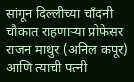सांगून दिल्लीच्या चॉंदनी चौकात राहणार्‍या प्रोफेसर राजन माथुर (अनिल कपूर) आणि त्याची पत्नी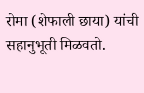रोमा (शेफाली छाया) यांची सहानुभूती मिळवतो.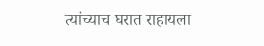त्यांच्याच घरात राहायला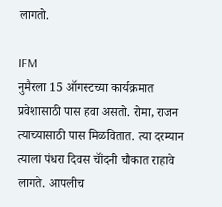लागतो.

IFM
नुमैरला 15 ऑगस्टच्या कार्यक्रमात प्रवेशासाठी पास हवा असतो. रोमा, राजन त्याच्यासाठी पास मिळवितात. त्या दरम्यान त्याला पंधरा दिवस चॉंदनी चौकात राहावे लागते. आपलीच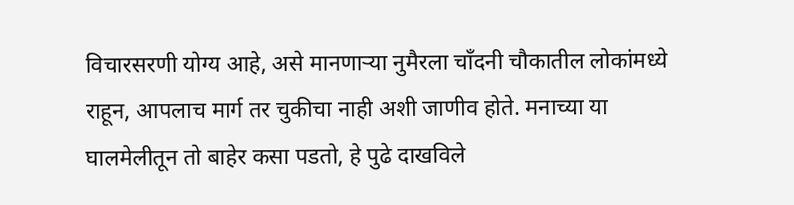विचारसरणी योग्य आहे, असे मानणार्‍या नुमैरला चॉंदनी चौकातील लोकांमध्ये राहून, आपलाच मार्ग तर चुकीचा नाही अशी जाणीव होते. मनाच्या या घालमेलीतून तो बाहेर कसा पडतो, हे पुढे दाखविले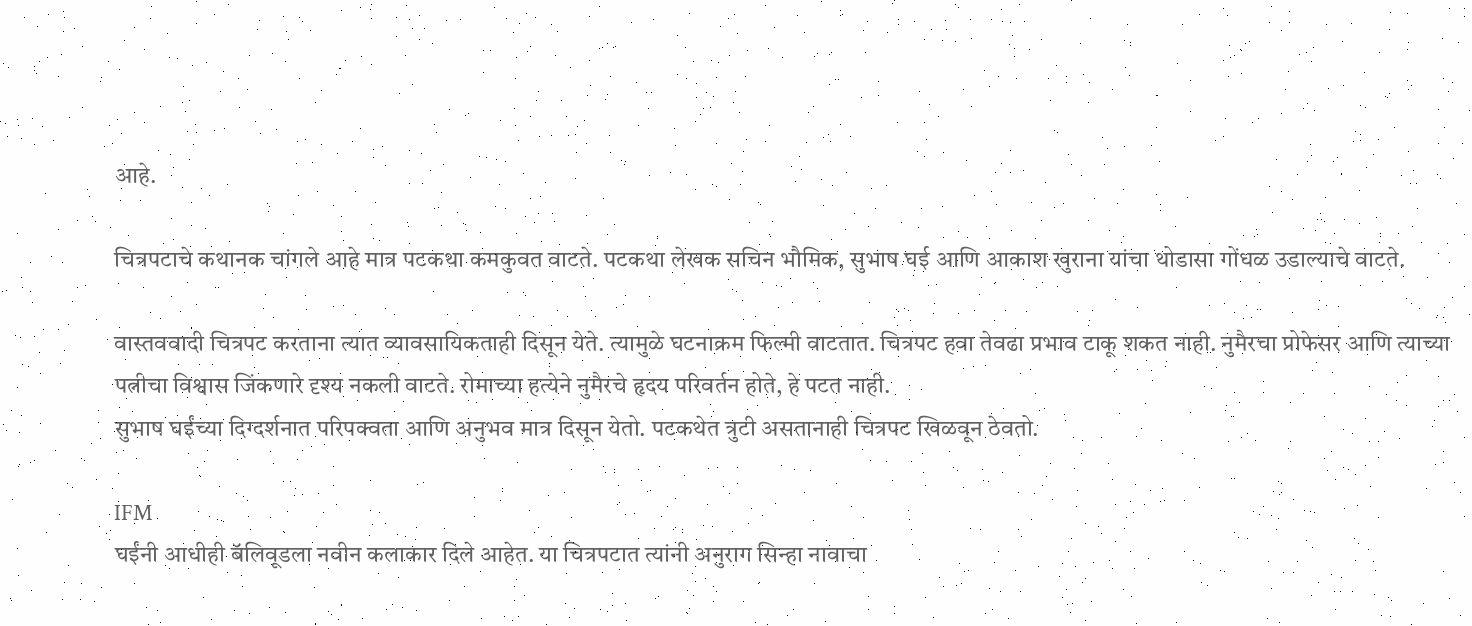आहे.

चित्रपटाचे कथानक चांगले आहे मात्र पटकथा कमकुवत वाटते. पटकथा लेखक सचिन भौमिक, सुभाष घई आणि आकाश खुराना यांचा थोडासा गोंधळ उडाल्याचे वाटते.

वास्तववादी चित्रपट करताना त्यात व्यावसायिकताही दिसून येते. त्यामुळे घटनाक्रम फिल्मी वाटतात. चित्रपट हवा तेवढा प्रभाव टाकू शकत नाही. नुमैरचा प्रोफेसर आणि त्याच्या पत्नीचा विश्वास जिंकणारे दृश्य नकली वाटते. रोमाच्या हत्येने नुमैरचे हृदय परिवर्तन होते, हे पटत नाही.
सुभाष घईंच्या दिग्दर्शनात परिपक्वता आणि अनुभव मात्र दिसून येतो. पटकथेत त्रुटी असतानाही चित्रपट खिळवून ठेवतो.

IFM
घईंनी आधीही बॅलिवूडला नवीन कलाकार दिले आहेत. या चित्रपटात त्यांनी अनुराग सिन्हा नावाचा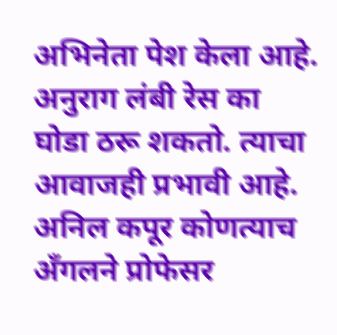अभिनेता पेश केला आहे. अनुराग लंबी रेस का घोडा ठरू शकतो. त्याचा आवाजही प्रभावी आहे. अनिल कपूर कोणत्याच अँगलने प्रोफेसर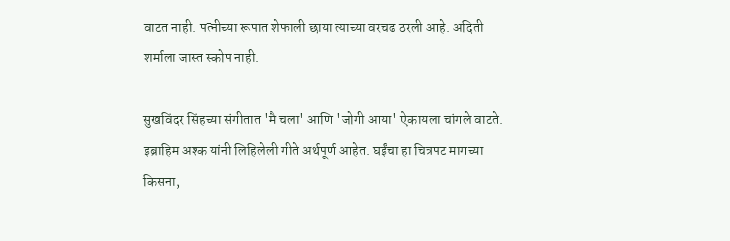वाटत नाही. पत्नीच्या रूपात शेफाली छाया त्याच्या वरचढ ठरली आहे. अदिती शर्माला जास्त स्कोप नाही.

सुखविंदर सिंहच्या संगीतात 'मै चला' आणि 'जोगी आया' ऐकायला चांगले वाटते. इब्राहिम अश्क यांनी लिहिलेली गीते अर्थपूर्ण आहेत. घईंचा हा चित्रपट मागच्या किसना,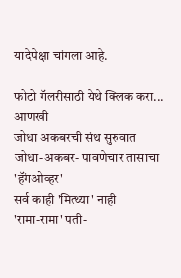यादेपेक्षा चांगला आहे.

फोटो गॅलरीसाठी येथे क्लिक करा...
आणखी
जोधा अकबरची संथ सुरुवात
जोधा-अकबर- पावणेचार तासाचा 'हॅंगओव्हर'
सर्व काही 'मित्थ्या' नाही
'रामा-रामा' पती-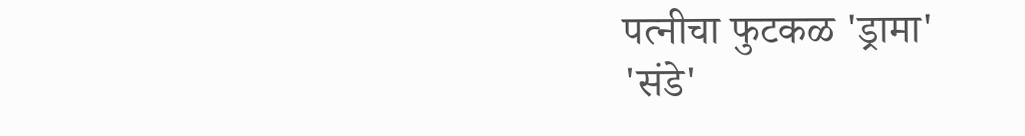पत्नीचा फुटकळ 'ड्रामा'
'संडे'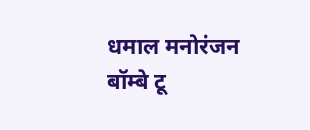धमाल मनोरंजन
बॉम्बे टू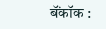बॅंकॉक :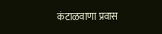कंटाळवाणा प्रवास